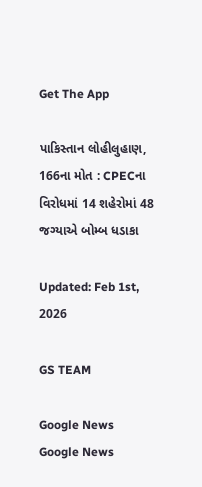Get The App

પાકિસ્તાન લોહીલુહાણ, 166ના મોત : CPECના વિરોધમાં 14 શહેરોમાં 48 જગ્યાએ બોમ્બ ધડાકા

Updated: Feb 1st, 2026

GS TEAM

Google News
Google News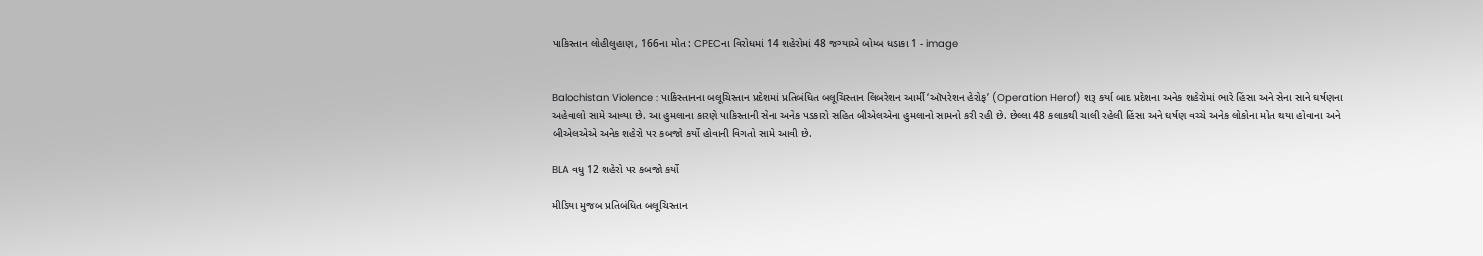પાકિસ્તાન લોહીલુહાણ, 166ના મોત : CPECના વિરોધમાં 14 શહેરોમાં 48 જગ્યાએ બોમ્બ ધડાકા 1 - image


Balochistan Violence : પાકિસ્તાનના બલૂચિસ્તાન પ્રદેશમાં પ્રતિબંધિત બલૂચિસ્તાન લિબરેશન આર્મી ‘ઑપરેશન હેરોફ’ (Operation Herof) શરૂ કર્યા બાદ પ્રદેશના અનેક શહેરોમાં ભારે હિંસા અને સેના સાને ઘર્ષણના અહેવાલો સામે આવ્યા છે. આ હુમલાના કારણે પાકિસ્તાની સેના અનેક પડકારો સહિત બીએલએના હુમલાનો સામનો કરી રહી છે. છેલ્લા 48 કલાકથી ચાલી રહેલી હિંસા અને ઘર્ષણ વચ્ચે અનેક લોકોના મોત થયા હોવાના અને બીએલએએ અનેક શહેરો પર કબજો કર્યો હોવાની વિગતો સામે આવી છે.

BLA વધુ 12 શહેરો પર કબજો કર્યો

મીડિયા મુજબ પ્રતિબંધિત બલૂચિસ્તાન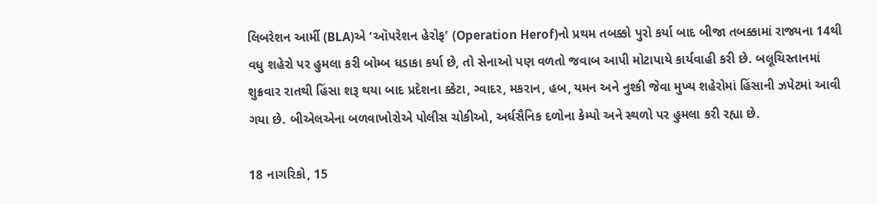લિબરેશન આર્મી (BLA)એ ‘ઑપરેશન હેરોફ’ (Operation Herof)નો પ્રથમ તબક્કો પુરો કર્યા બાદ બીજા તબક્કામાં રાજ્યના 14થી વધુ શહેરો પર હુમલા કરી બોમ્બ ધડાકા કર્યા છે, તો સેનાઓ પણ વળતો જવાબ આપી મોટાપાયે કાર્યવાહી કરી છે. બલૂચિસ્તાનમાં શુક્રવાર રાતથી હિંસા શરૂ થયા બાદ પ્રદેશના ક્કેટા, ગ્વાદર, મકરાન, હબ, યમન અને નુશ્કી જેવા મુખ્ય શહેરોમાં હિંસાની ઝપેટમાં આવી ગયા છે. બીએલએના બળવાખોરોએ પોલીસ ચોકીઓ, અર્ધસૈનિક દળોના કેમ્પો અને સ્થળો પર હુમલા કરી રહ્યા છે.

18 નાગરિકો, 15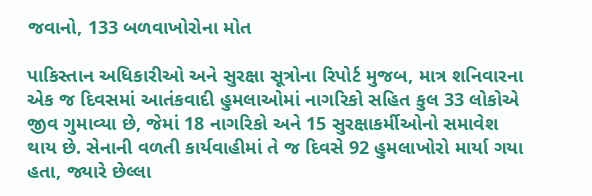જવાનો, 133 બળવાખોરોના મોત

પાકિસ્તાન અધિકારીઓ અને સુરક્ષા સૂત્રોના રિપોર્ટ મુજબ, માત્ર શનિવારના એક જ દિવસમાં આતંકવાદી હુમલાઓમાં નાગરિકો સહિત કુલ 33 લોકોએ જીવ ગુમાવ્યા છે, જેમાં 18 નાગરિકો અને 15 સુરક્ષાકર્મીઓનો સમાવેશ થાય છે. સેનાની વળતી કાર્યવાહીમાં તે જ દિવસે 92 હુમલાખોરો માર્યા ગયા હતા, જ્યારે છેલ્લા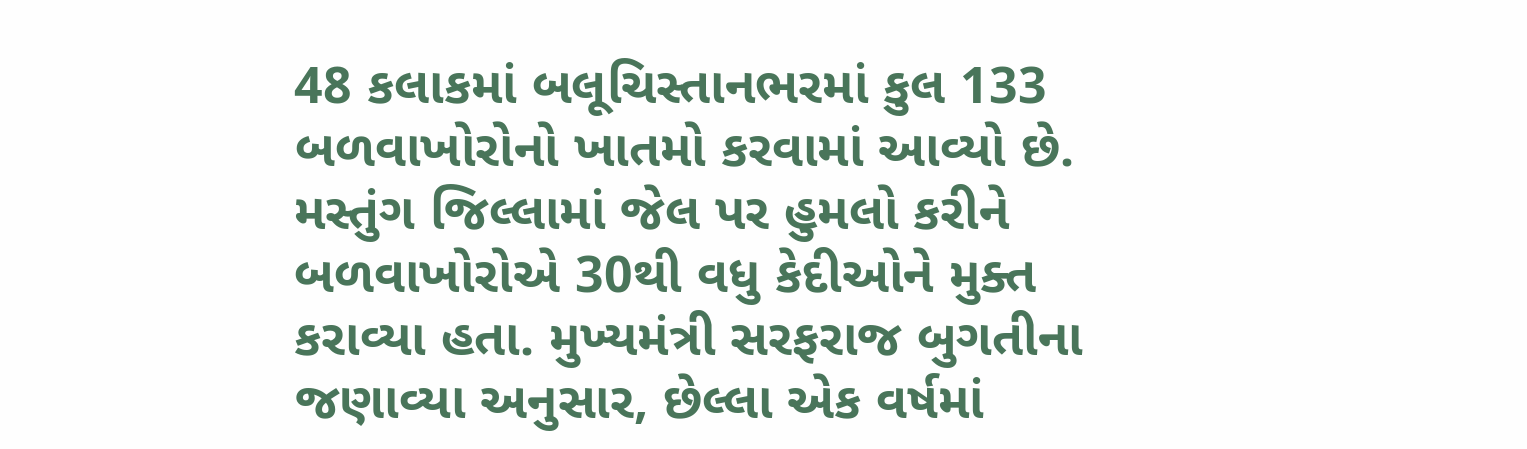48 કલાકમાં બલૂચિસ્તાનભરમાં કુલ 133 બળવાખોરોનો ખાતમો કરવામાં આવ્યો છે. મસ્તુંગ જિલ્લામાં જેલ પર હુમલો કરીને બળવાખોરોએ 30થી વધુ કેદીઓને મુક્ત કરાવ્યા હતા. મુખ્યમંત્રી સરફરાજ બુગતીના જણાવ્યા અનુસાર, છેલ્લા એક વર્ષમાં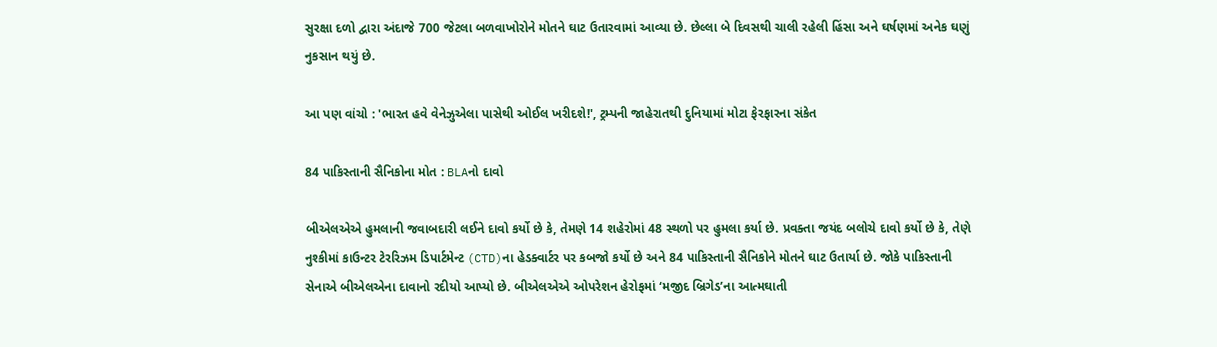સુરક્ષા દળો દ્વારા અંદાજે 700 જેટલા બળવાખોરોને મોતને ઘાટ ઉતારવામાં આવ્યા છે. છેલ્લા બે દિવસથી ચાલી રહેલી હિંસા અને ઘર્ષણમાં અનેક ઘણું નુકસાન થયું છે.

આ પણ વાંચો : 'ભારત હવે વેનેઝુએલા પાસેથી ઓઈલ ખરીદશે!', ટ્રમ્પની જાહેરાતથી દુનિયામાં મોટા ફેરફારના સંકેત

84 પાકિસ્તાની સૈનિકોના મોત : BLAનો દાવો

બીએલએએ હુમલાની જવાબદારી લઈને દાવો કર્યો છે કે, તેમણે 14 શહેરોમાં 48 સ્થળો પર હુમલા કર્યા છે. પ્રવક્તા જયંદ બલોચે દાવો કર્યો છે કે, તેણે નુશ્કીમાં કાઉન્ટર ટેરરિઝમ ડિપાર્ટમેન્ટ (CTD)ના હેડક્વાર્ટર પર કબજો કર્યો છે અને 84 પાકિસ્તાની સૈનિકોને મોતને ઘાટ ઉતાર્યા છે. જોકે પાકિસ્તાની સેનાએ બીએલએના દાવાનો રદીયો આપ્યો છે. બીએલએએ ઓપરેશન હેરોફમાં ‘મજીદ બ્રિગેડ’ના આત્મઘાતી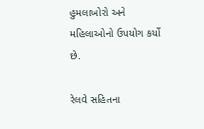હુમલાખોરો અને મહિલાઓનો ઉપયોગ કર્યો છે.

રેલવે સહિતના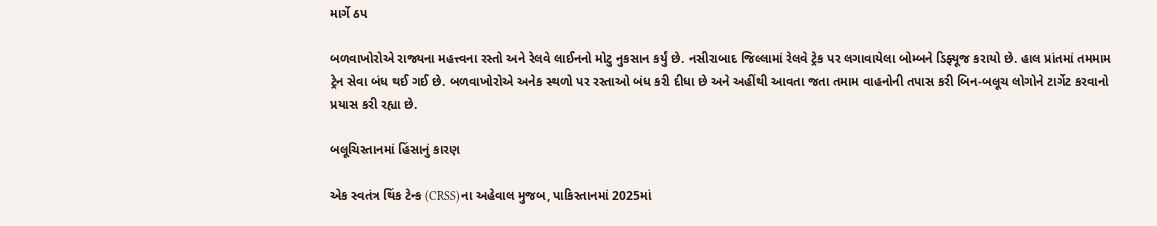માર્ગે ઠપ

બળવાખોરોએ રાજ્યના મહત્ત્વના રસ્તો અને રેલવે લાઈનનો મોટુ નુકસાન કર્યું છે. નસીરાબાદ જિલ્લામાં રેલવે ટ્રેક પર લગાવાયેલા બોમ્બને ડિફ્યૂજ કરાયો છે. હાલ પ્રાંતમાં તમમામ ટ્રેન સેવા બંધ થઈ ગઈ છે. બળવાખોરોએ અનેક સ્થળો પર રસ્તાઓ બંધ કરી દીધા છે અને અહીંથી આવતા જતા તમામ વાહનોની તપાસ કરી બિન-બલૂચ લોગોને ટાર્ગેટ કરવાનો પ્રયાસ કરી રહ્યા છે.

બલૂચિસ્તાનમાં હિંસાનું કારણ

એક સ્વતંત્ર થિંક ટેન્ક (CRSS)ના અહેવાલ મુજબ, પાકિસ્તાનમાં 2025માં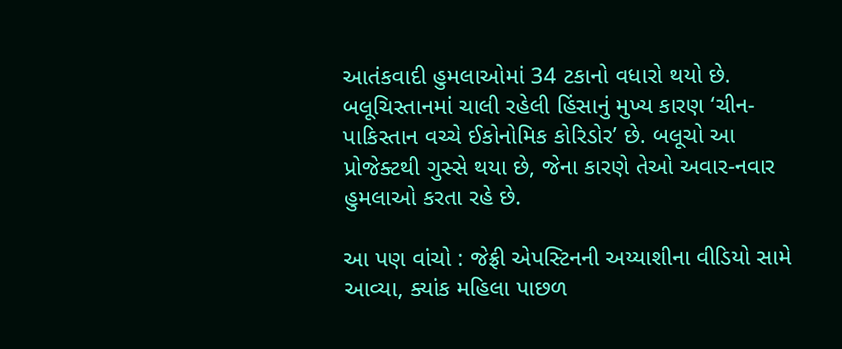આતંકવાદી હુમલાઓમાં 34 ટકાનો વધારો થયો છે. બલૂચિસ્તાનમાં ચાલી રહેલી હિંસાનું મુખ્ય કારણ ‘ચીન-પાકિસ્તાન વચ્ચે ઈકોનોમિક કોરિડોર’ છે. બલૂચો આ પ્રોજેક્ટથી ગુસ્સે થયા છે, જેના કારણે તેઓ અવાર-નવાર હુમલાઓ કરતા રહે છે.

આ પણ વાંચો : જેફ્રી એપસ્ટિનની અય્યાશીના વીડિયો સામે આવ્યા, ક્યાંક મહિલા પાછળ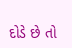દોડે છે તો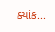ક્યાંક...